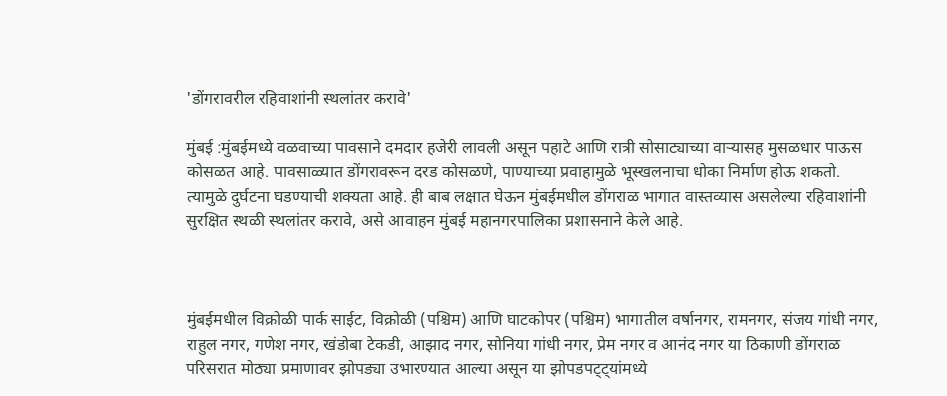'डोंगरावरील रहिवाशांनी स्थलांतर करावे'

मुंबई :मुंबईमध्ये वळवाच्या पावसाने दमदार हजेरी लावली असून पहाटे आणि रात्री सोसाट्याच्या वाऱ्यासह मुसळधार पाऊस कोसळत आहे. पावसाळ्यात डोंगरावरून दरड कोसळणे, पाण्याच्या प्रवाहामुळे भूस्खलनाचा धोका निर्माण होऊ शकतो. त्यामुळे दुर्घटना घडण्याची शक्यता आहे. ही बाब लक्षात घेऊन मुंबईमधील डोंगराळ भागात वास्तव्यास असलेल्या रहिवाशांनी सुरक्षित स्थळी स्थलांतर करावे, असे आवाहन मुंबई महानगरपालिका प्रशासनाने केले आहे.



मुंबईमधील विक्रोळी पार्क साईट, विक्रोळी (पश्चिम) आणि घाटकोपर (पश्चिम) भागातील वर्षानगर, रामनगर, संजय गांधी नगर, राहुल नगर, गणेश नगर, खंडोबा टेकडी, आझाद नगर, सोनिया गांधी नगर, प्रेम नगर व आनंद नगर या ठिकाणी डोंगराळ परिसरात मोठ्या प्रमाणावर झोपड्या उभारण्यात आल्या असून या झोपडपट्ट्यांमध्ये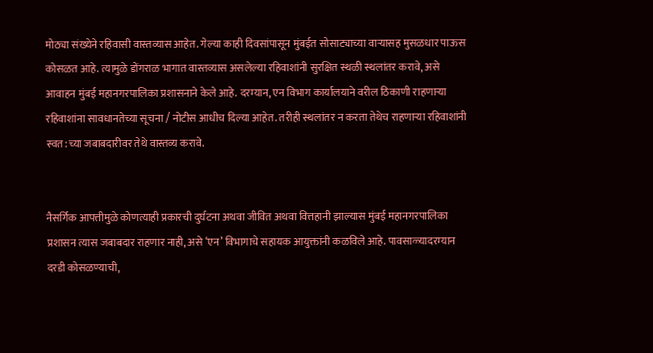मोठ्या संख्येने रहिवासी वास्तव्यास आहेत. गेल्या काही दिवसांपासून मुंबईत सोसाट्याच्या वाऱ्यासह मुसळधार पाऊस कोसळत आहे. त्यामुळे डोंगराळ भागात वास्तव्यास असलेल्या रहिवाशांनी सुरक्षित स्थळी स्थलांतर करावे, असे आवाहन मुंबई महानगरपालिका प्रशासनाने केले आहे. दरम्यान, एन विभाग कार्यालयाने वरील ठिकाणी राहणाऱ्या रहिवाशांना सावधानतेच्या सूचना / नोटीस आधीच दिल्या आहेत. तरीही स्थलांतर न करता तेथेच राहणाऱ्या रहिवाशांनी स्वत:च्या जबाबदारीवर तेथे वास्तव्य करावे.


नैसर्गिक आपत्तीमुळे कोणत्याही प्रकारची दुर्घटना अथवा जीवित अथवा वित्तहानी झाल्यास मुंबई महानगरपालिका प्रशासन त्यास जबाबदार राहणार नाही, असे ‘एन’ विभागाचे सहायक आयुक्तांनी कळविले आहे. पावसाळ्यादरम्यान दरडी कोसळण्याची,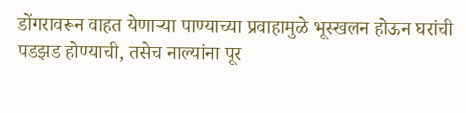डोंगरावरून वाहत येणाऱ्या पाण्याच्या प्रवाहामुळे भूस्खलन होऊन घरांची पडझड होण्याची, तसेच नाल्यांना पूर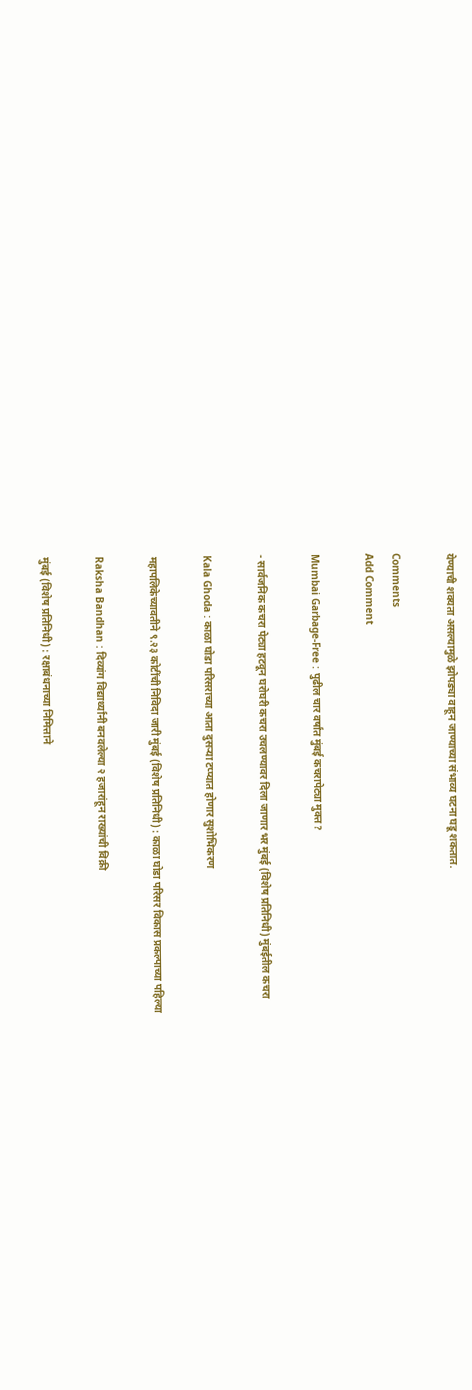येण्याची शक्यता असल्यामुळे झोपड्या वाहून जाण्याच्या संभाव्य घटना घडू शकतात.

Comments
Add Comment

Mumbai Garbage-Free : पुढील चार वर्षांत मुंबई कचरापेट्या मुक्त?

- सार्वजनिक कचरा पेट्या हटवून घरोघरी कचरा उचलण्यावर दिला जाणार भर मुंबई (विशेष प्रतिनिधी) मुंबईतील कचरा

Kala Ghoda : काळा घोडा परिसराच्या आता दुसऱ्या टप्प्यात होणार सुशोभिकरण

महापलिकेच्यावतीने ९.२३ कोटींची निविदा जारी मुंबई (विशेष प्रतिनिधी) : काळा घोडा परिसर विकास प्रकल्पाच्या पहिल्या

Raksha Bandhan : दिव्यांग विद्यार्थ्यांनी बनवलेल्या २ हजारांहून राख्यांची विक्री

मुंबई (विशेष प्रतिनिधी) : रक्षाबंधनाच्या निमित्ताने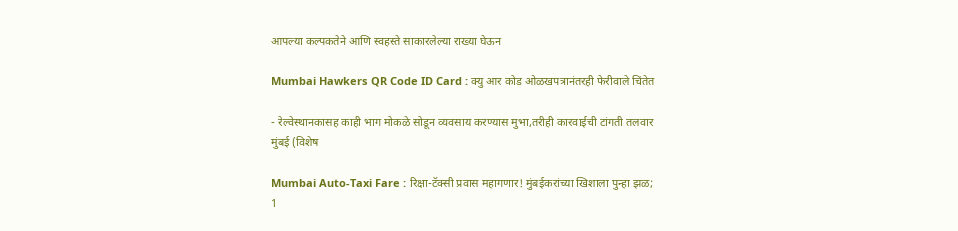आपल्या कल्पकतेने आणि स्वहस्ते साकारलेल्या राख्या घेऊन

Mumbai Hawkers QR Code ID Card : क्यु आर कोड ओळखपत्रानंतरही फेरीवाले चिंतेत

- रेल्वेस्थानकासह काही भाग मोकळे सोडून व्यवसाय करण्यास मुभा,तरीही कारवाईची टांगती तलवार मुंबई (विशेष

Mumbai Auto-Taxi Fare : रिक्षा-टॅक्सी प्रवास महागणार! मुंबईकरांच्या खिशाला पुन्हा झळ; 1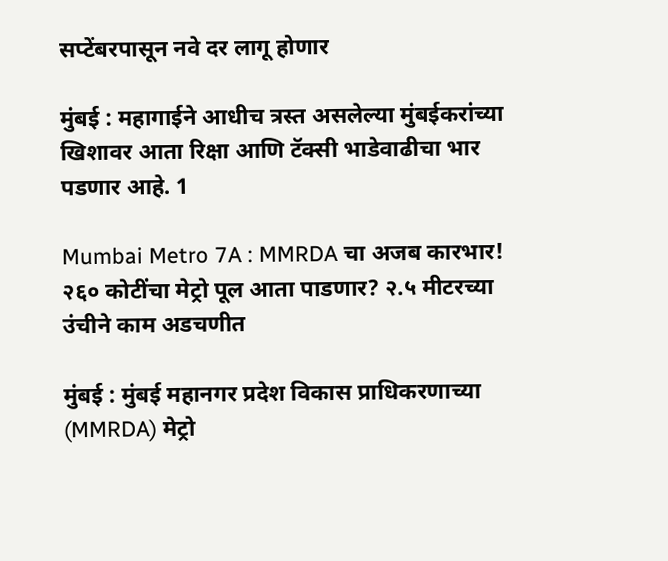सप्टेंबरपासून नवे दर लागू होणार

मुंबई : महागाईने आधीच त्रस्त असलेल्या मुंबईकरांच्या खिशावर आता रिक्षा आणि टॅक्सी भाडेवाढीचा भार पडणार आहे. 1

Mumbai Metro 7A : MMRDA चा अजब कारभार! २६० कोटींचा मेट्रो पूल आता पाडणार? २.५ मीटरच्या उंचीने काम अडचणीत

मुंबई : मुंबई महानगर प्रदेश विकास प्राधिकरणाच्या (MMRDA) मेट्रो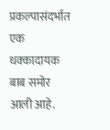प्रकल्पासंदर्भात एक धक्कादायक बाब समोर आली आहे.